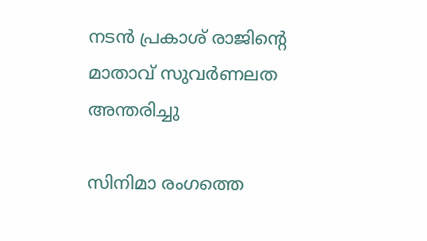നടന്‍ പ്രകാശ് രാജിന്‍റെ മാതാവ് സുവര്‍ണലത അന്തരിച്ചു

സിനിമാ രംഗത്തെ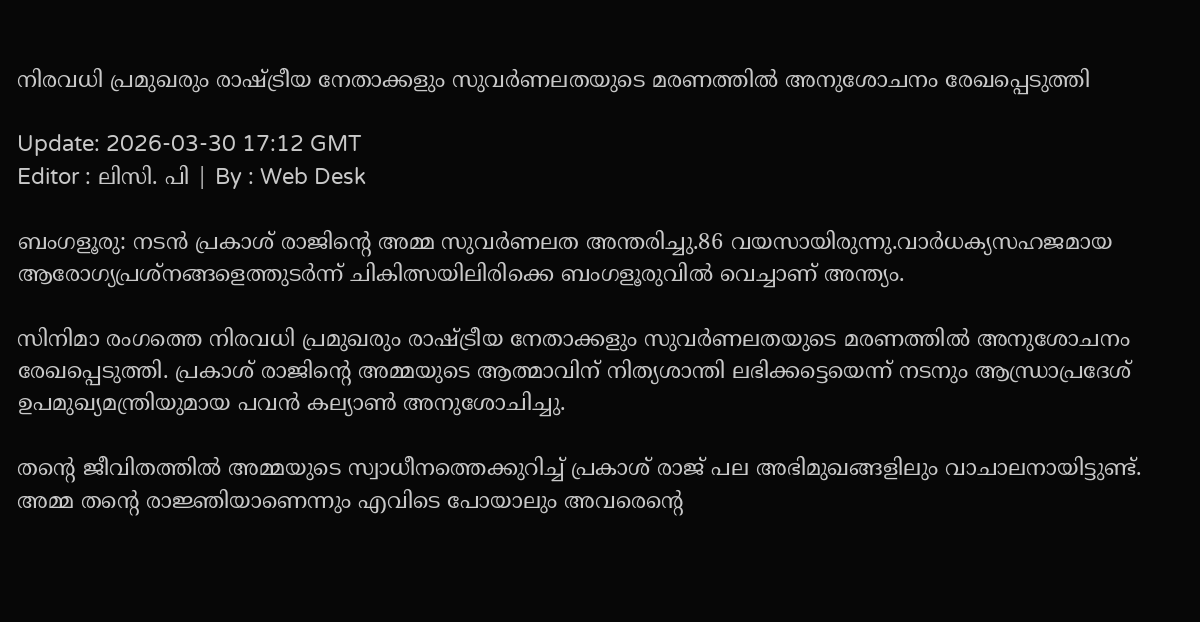നിരവധി പ്രമുഖരും രാഷ്ട്രീയ നേതാക്കളും സുവര്‍ണലതയുടെ മരണത്തില്‍ അനുശോചനം രേഖപ്പെടുത്തി

Update: 2026-03-30 17:12 GMT
Editor : ലിസി. പി | By : Web Desk

ബംഗളൂരു: നടൻ പ്രകാശ് രാജിന്റെ അമ്മ സുവർണലത അന്തരിച്ചു.86 വയസായിരുന്നു.വാർധക്യസഹജമായ ആരോഗ്യപ്രശ്നങ്ങളെത്തുടര്‍ന്ന് ചികിത്സയിലിരിക്കെ ബംഗളൂരുവില്‍ വെച്ചാണ് അന്ത്യം.

സിനിമാ രംഗത്തെ നിരവധി പ്രമുഖരും രാഷ്ട്രീയ നേതാക്കളും സുവര്‍ണലതയുടെ മരണത്തില്‍ അനുശോചനം രേഖപ്പെടുത്തി. പ്രകാശ് രാജിന്‍റെ അമ്മയുടെ ആത്മാവിന് നിത്യശാന്തി ലഭിക്കട്ടെയെന്ന് നടനും ആന്ധ്രാപ്രദേശ് ഉപമുഖ്യമന്ത്രിയുമായ പവൻ കല്യാൺ അനുശോചിച്ചു.

തന്‍റെ ജീവിതത്തില്‍ അമ്മയുടെ സ്വാധീനത്തെക്കുറിച്ച് പ്രകാശ് രാജ് പല അഭിമുഖങ്ങളിലും വാചാലനായിട്ടുണ്ട്. അമ്മ തന്‍റെ രാജ്ഞിയാണെന്നും എവിടെ പോയാലും അവരെന്‍റെ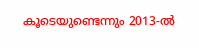കൂടെയുണ്ടെന്നും 2013-ൽ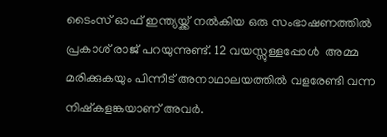ടൈംസ് ഓഫ് ഇന്ത്യയ്ക്ക് നൽകിയ ഒരു സംഭാഷണത്തിൽ പ്രകാശ് രാജ് പറയുന്നുണ്ട്. 12 വയസ്സുള്ളപ്പോൾ  അമ്മ മരിക്കുകയും പിന്നീട് അനാഥാലയത്തില്‍ വളരേണ്ടി വന്ന നിഷ്കളങ്കയാണ് അവര്‍.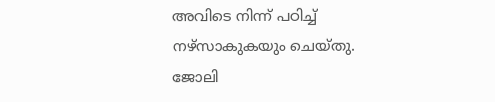അവിടെ നിന്ന് പഠിച്ച് നഴ്സാകുകയും ചെയ്തു. ജോലി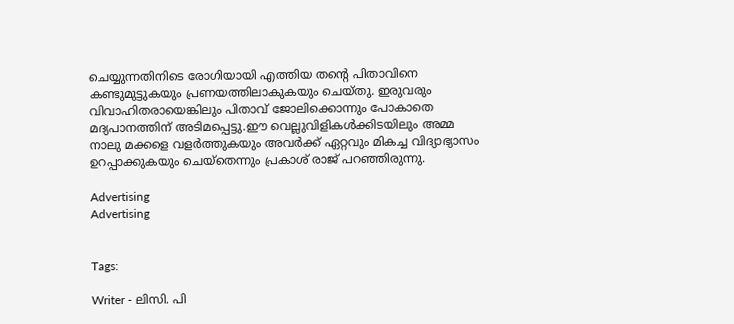ചെയ്യുന്നതിനിടെ രോഗിയായി എത്തിയ തന്‍റെ പിതാവിനെ കണ്ടുമുട്ടുകയും പ്രണയത്തിലാകുകയും ചെയ്തു. ഇരുവരും വിവാഹിതരായെങ്കിലും പിതാവ് ജോലിക്കൊന്നും പോകാതെ മദ്യപാനത്തിന് അടിമപ്പെട്ടു.ഈ വെല്ലുവിളികള്‍ക്കിടയിലും അമ്മ നാലു മക്കളെ വളര്‍ത്തുകയും അവര്‍ക്ക് ഏറ്റവും മികച്ച വിദ്യാഭ്യാസം ഉറപ്പാക്കുകയും ചെയ്തെന്നും പ്രകാശ് രാജ് പറഞ്ഞിരുന്നു.

Advertising
Advertising


Tags:

Writer - ലിസി. പി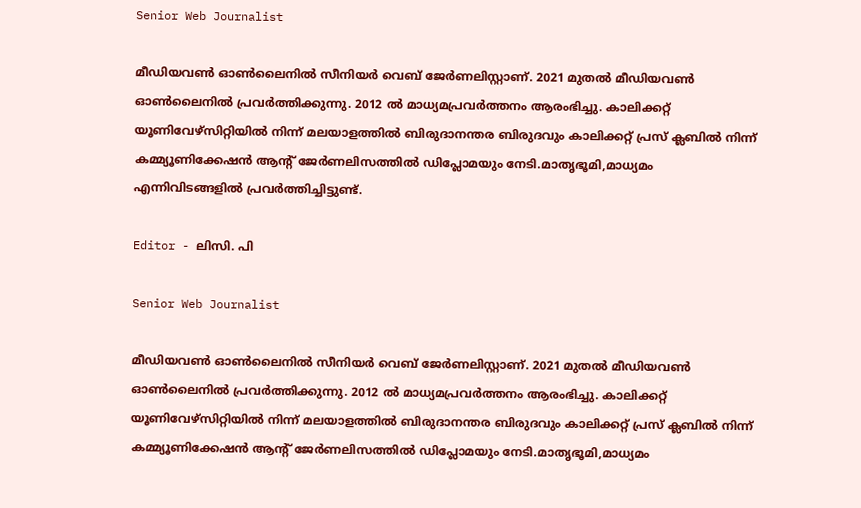Senior Web Journalist

മീഡിയവൺ ഓൺലൈനിൽ സീനിയർ വെബ് ജേർണലിസ്റ്റാണ്. 2021 മുതൽ മീഡിയവൺ ഓൺലൈനിൽ പ്രവർത്തിക്കുന്നു. 2012 ല്‍ മാധ്യമപ്രവര്‍ത്തനം ആരംഭിച്ചു. കാലിക്കറ്റ് യൂണിവേഴ്‌സിറ്റിയിൽ നിന്ന് മലയാളത്തിൽ ബിരുദാനന്തര ബിരുദവും കാലിക്കറ്റ് പ്രസ് ക്ലബിൽ നിന്ന് കമ്മ്യൂണിക്കേഷൻ ആന്റ് ജേർണലിസത്തിൽ ഡിപ്ലോമയും നേടി.മാതൃഭൂമി,മാധ്യമം എന്നിവിടങ്ങളിൽ പ്രവർത്തിച്ചിട്ടുണ്ട്.

Editor - ലിസി. പി

Senior Web Journalist

മീഡിയവൺ ഓൺലൈനിൽ സീനിയർ വെബ് ജേർണലിസ്റ്റാണ്. 2021 മുതൽ മീഡിയവൺ ഓൺലൈനിൽ പ്രവർത്തിക്കുന്നു. 2012 ല്‍ മാധ്യമപ്രവര്‍ത്തനം ആരംഭിച്ചു. കാലിക്കറ്റ് യൂണിവേഴ്‌സിറ്റിയിൽ നിന്ന് മലയാളത്തിൽ ബിരുദാനന്തര ബിരുദവും കാലിക്കറ്റ് പ്രസ് ക്ലബിൽ നിന്ന് കമ്മ്യൂണിക്കേഷൻ ആന്റ് ജേർണലിസത്തിൽ ഡിപ്ലോമയും നേടി.മാതൃഭൂമി,മാധ്യമം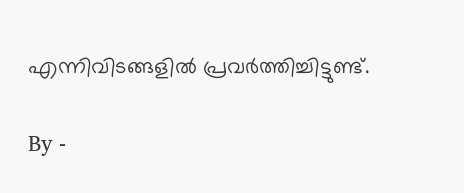എന്നിവിടങ്ങളിൽ പ്രവർത്തിച്ചിട്ടുണ്ട്.

By -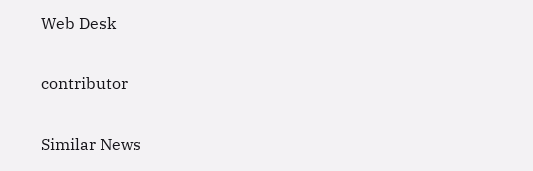Web Desk

contributor

Similar News